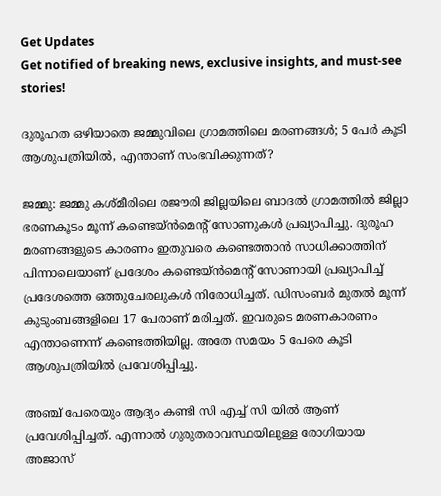Get Updates
Get notified of breaking news, exclusive insights, and must-see stories!

ദുരൂഹത ഒഴിയാതെ ജമ്മുവിലെ ഗ്രാമത്തിലെ മരണങ്ങൾ; 5 പേർ കൂടി ആശുപത്രിയിൽ, എന്താണ് സംഭവിക്കുന്നത്?

ജമ്മു: ജമ്മു കശ്മീരിലെ രജൗരി ജില്ലയിലെ ബാദൽ ഗ്രാമത്തിൽ ജില്ലാ ഭരണകൂടം മൂന്ന് കണ്ടെയ്ൻമെന്റ് സോണുകൾ പ്രഖ്യാപിച്ചു. ദുരൂഹ മരണങ്ങളുടെ കാരണം ഇതുവരെ കണ്ടെത്താൻ സാധിക്കാത്തിന് പിന്നാലെയാണ് പ്രദേശം കണ്ടെയ്ൻമെന്റ് സോണായി പ്രഖ്യാപിച്ച് പ്രദേശത്തെ ഒത്തുചേരലുകൾ നിരോധിച്ചത്. ഡിസംബർ മുതൽ മൂന്ന് കുടുംബങ്ങളിലെ 17 പേരാണ് മരിച്ചത്. ഇവരുടെ മരണകാരണം എന്താണെന്ന് കണ്ടെത്തിയില്ല. അതേ സമയം 5 പേരെ കൂടി ആശുപത്രിയിൽ പ്രവേശിപ്പിച്ചു.

അഞ്ച് പേരെയും ആദ്യം കണ്ടി സി എച്ച് സി യിൽ ആണ് പ്രവേശിപ്പിച്ചത്. എന്നാൽ ഗുരുതരാവസ്ഥയിലുള്ള രോഗിയായ അജാസ്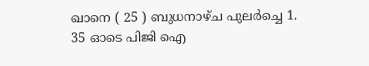ഖാനെ ( 25 ) ബുധനാഴ്ച പുലർച്ചെ 1. 35 ഓടെ പിജി ഐ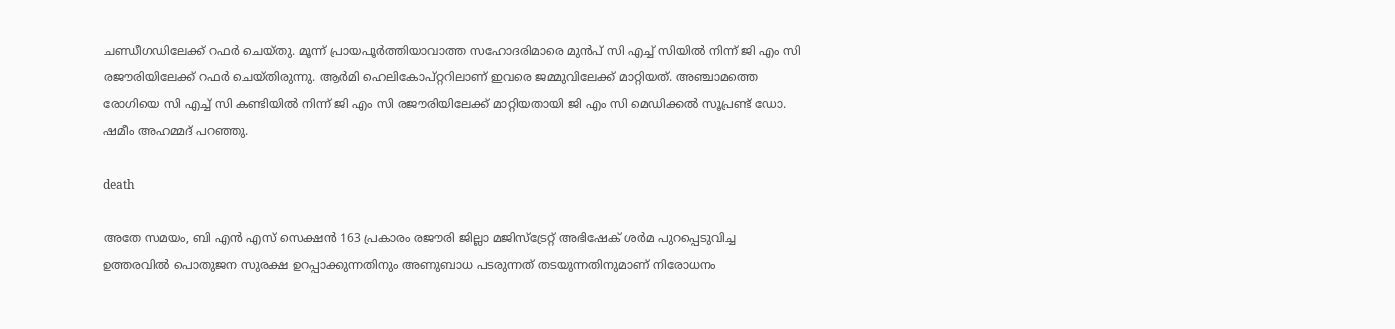ചണ്ഡീഗഡിലേക്ക് റഫർ ചെയ്തു. മൂന്ന് പ്രായപൂർത്തിയാവാത്ത സഹോദരിമാരെ മുൻപ് സി എച്ച് സിയിൽ നിന്ന് ജി എം സി രജൗരിയിലേക്ക് റഫർ ചെയ്തിരുന്നു. ആർമി ഹെലികോപ്റ്ററിലാണ് ഇവരെ ജമ്മുവിലേക്ക് മാറ്റിയത്. അഞ്ചാമത്തെ രോഗിയെ സി എച്ച് സി കണ്ടിയിൽ നിന്ന് ജി എം സി രജൗരിയിലേക്ക് മാറ്റിയതായി ജി എം സി മെഡിക്കൽ സൂപ്രണ്ട് ഡോ. ഷമീം അഹമ്മദ് പറഞ്ഞു.

death

അതേ സമയം, ബി എൻ എസ് സെക്ഷൻ 163 പ്രകാരം രജൗരി ജില്ലാ മജിസ്ട്രേറ്റ് അഭിഷേക് ശർമ പുറപ്പെടുവിച്ച ഉത്തരവിൽ പൊതുജന സുരക്ഷ ഉറപ്പാക്കുന്നതിനും അണുബാധ പടരുന്നത് തടയുന്നതിനുമാണ് നിരോധനം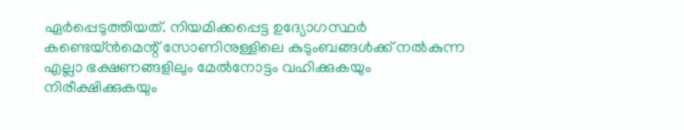ഏർപ്പെടുത്തിയത്. നിയമിക്കപ്പെട്ട ഉദ്യോഗസ്ഥർ കണ്ടെയ്ൻമെന്റ് സോണിനുള്ളിലെ കുടുംബങ്ങൾക്ക് നൽകുന്ന എല്ലാ ഭക്ഷണങ്ങളിലും മേൽനോട്ടം വഹിക്കുകയും നിരീക്ഷിക്കുകയും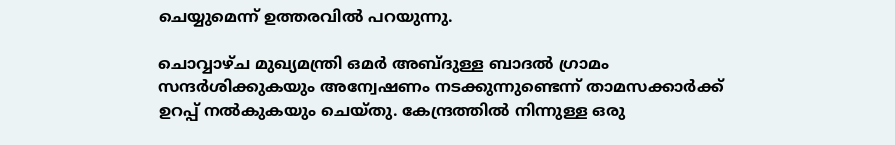ചെയ്യുമെന്ന് ഉത്തരവിൽ പറയുന്നു.

ചൊവ്വാഴ്ച മുഖ്യമന്ത്രി ഒമർ‌ അബ്ദുള്ള ബാദൽ ഗ്രാമം സന്ദർശിക്കുകയും അന്വേഷണം നടക്കുന്നുണ്ടെന്ന് താമസക്കാർക്ക് ഉറപ്പ് നൽകുകയും ചെയ്തു. കേന്ദ്രത്തിൽ നിന്നുള്ള ഒരു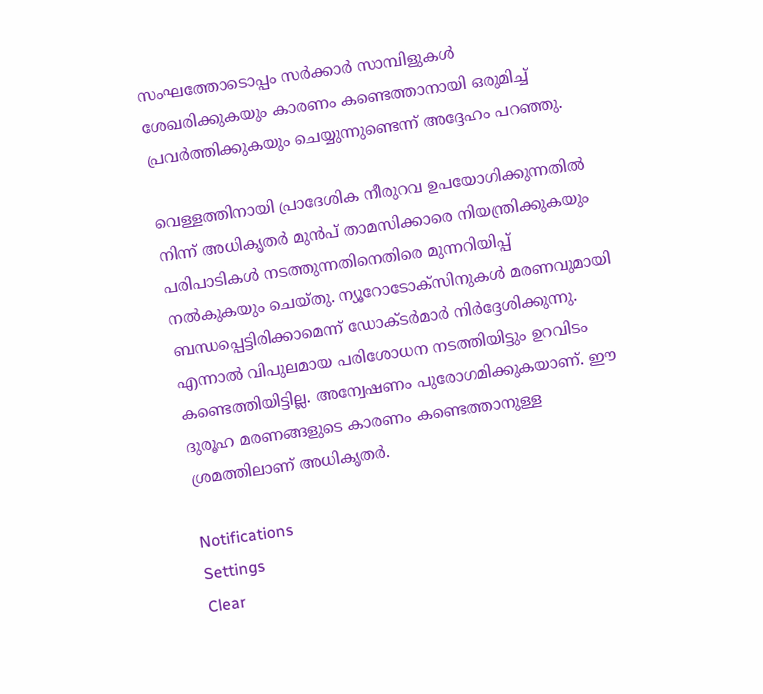സംഘത്തോടൊപ്പം സർക്കാർ‌ സാമ്പിളുകൾ ശേഖരിക്കുകയും കാരണം കണ്ടെത്താനായി ഒരുമിച്ച് പ്രവർത്തിക്കുകയും ചെയ്യുന്നുണ്ടെന്ന് അദ്ദേഹം പറഞ്ഞു.

വെള്ളത്തിനായി പ്രാദേശിക നീരുറവ ഉപയോഗിക്കുന്നതിൽ നിന്ന് അധിക‍ൃതർ‌ മുൻപ് താമസിക്കാരെ നിയന്ത്രിക്കുകയും പരിപാടികൾ‌ നടത്തുന്നതിനെതിരെ മുന്നറിയിപ്പ് നൽകുകയും ചെയ്തു. ന്യൂറോടോക്സിനുകൾ മരണവുമായി ബന്ധപ്പെട്ടിരിക്കാമെന്ന് ഡോക്ടർമാർ നിർദ്ദേശിക്കുന്നു. എന്നാൽ വിപുലമായ പരിശോധന നടത്തിയിട്ടും ഉറവിടം കണ്ടെത്തിയിട്ടില്ല. അന്വേഷണം പുരോഗമിക്കുകയാണ്. ഈ ദുരൂഹ മരണങ്ങളുടെ കാരണം കണ്ടെത്താനുള്ള ശ്രമത്തിലാണ് അധിക‍ൃതർ.

Notifications
Settings
Clear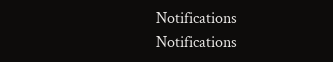Notifications
Notifications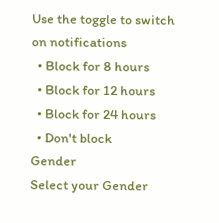Use the toggle to switch on notifications
  • Block for 8 hours
  • Block for 12 hours
  • Block for 24 hours
  • Don't block
Gender
Select your Gender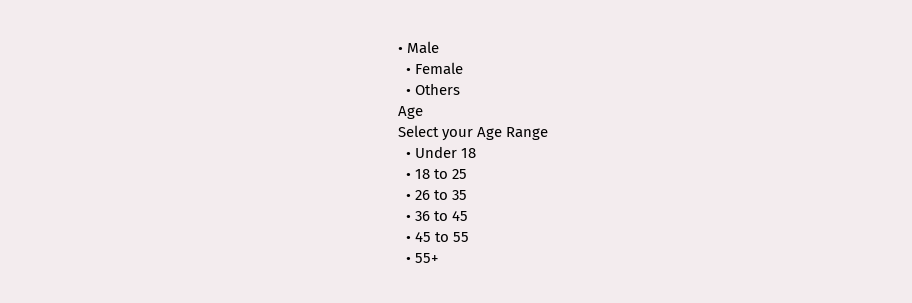• Male
  • Female
  • Others
Age
Select your Age Range
  • Under 18
  • 18 to 25
  • 26 to 35
  • 36 to 45
  • 45 to 55
  • 55+